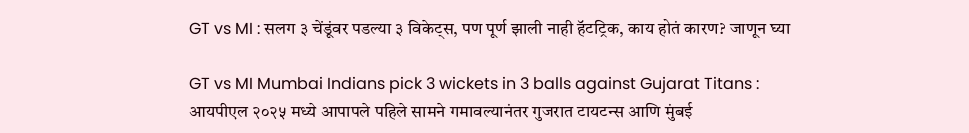GT vs MI : सलग ३ चेंडूंवर पडल्या ३ विकेट्स, पण पूर्ण झाली नाही हॅटट्रिक, काय होतं कारण? जाणून घ्या

GT vs MI Mumbai Indians pick 3 wickets in 3 balls against Gujarat Titans : आयपीएल २०२५ मध्ये आपापले पहिले सामने गमावल्यानंतर गुजरात टायटन्स आणि मुंबई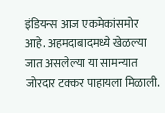इंडियन्स आज एकमेकांसमोर आहे. अहमदाबादमध्ये खेळल्या जात असलेल्या या सामन्यात जोरदार टक्कर पाहायला मिळाली.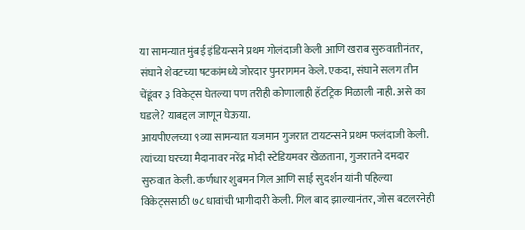या सामन्यात मुंबई इंडियन्सने प्रथम गोलंदाजी केली आणि खराब सुरुवातीनंतर, संघाने शेवटच्या षटकांमध्ये जोरदार पुनरागमन केले. एकदा, संघाने सलग तीन चेंडूंवर ३ विकेट्स घेतल्या पण तरीही कोणालाही हॅटट्रिक मिळाली नाही. असे का घडले? याबद्दल जाणून घेऊया.
आयपीएलच्या ९व्या सामन्यात यजमान गुजरात टायटन्सने प्रथम फलंदाजी केली. त्यांच्या घरच्या मैदानावर नरेंद्र मोदी स्टेडियमवर खेळताना, गुजरातने दमदार सुरुवात केली. कर्णधार शुबमन गिल आणि साई सुदर्शन यांनी पहिल्या विकेट्ससाठी ७८ धावांची भागीदारी केली. गिल बाद झाल्यानंतर, जोस बटलरनेही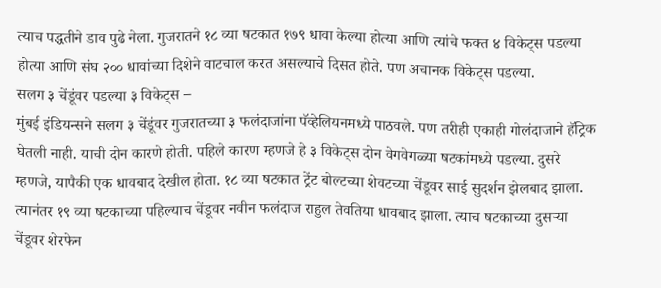त्याच पद्धतीने डाव पुढे नेला. गुजरातने १८ व्या षटकात १७९ धावा केल्या होत्या आणि त्यांचे फक्त ४ विकेट्स पडल्या होत्या आणि संघ २०० धावांच्या दिशेने वाटचाल करत असल्याचे दिसत होते. पण अचानक विकेट्स पडल्या.
सलग ३ चेंडूंवर पडल्या ३ विकेट्स –
मुंबई इंडियन्सने सलग ३ चेंडूंवर गुजरातच्या ३ फलंदाजांना पॅव्हेलियनमध्ये पाठवले. पण तरीही एकाही गोलंदाजाने हॅट्रिक घेतली नाही. याची दोन कारणे होती. पहिले कारण म्हणजे हे ३ विकेट्स दोन वेगवेगळ्या षटकांमध्ये पडल्या. दुसरे म्हणजे, यापैकी एक धावबाद देखील होता. १८ व्या षटकात ट्रेंट बोल्टच्या शेवटच्या चेंडूवर साई सुदर्शन झेलबाद झाला. त्यानंतर १९ व्या षटकाच्या पहिल्याच चेंडूवर नवीन फलंदाज राहुल तेवतिया धावबाद झाला. त्याच षटकाच्या दुसऱ्या चेंडूवर शेरफेन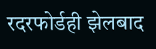रदरफोर्डही झेलबाद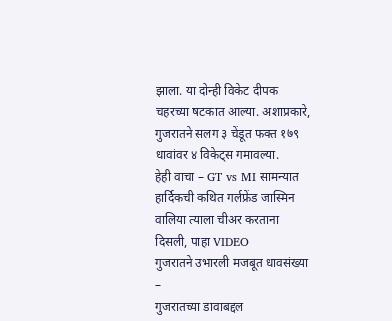झाला. या दोन्ही विकेट दीपक चहरच्या षटकात आल्या. अशाप्रकारे, गुजरातने सलग ३ चेंडूत फक्त १७९ धावांवर ४ विकेट्स गमावल्या.
हेही वाचा – GT vs MI सामन्यात हार्दिकची कथित गर्लफ्रेंड जास्मिन वालिया त्याला चीअर करताना दिसली, पाहा VIDEO
गुजरातने उभारली मजबूत धावसंख्या –
गुजरातच्या डावाबद्दल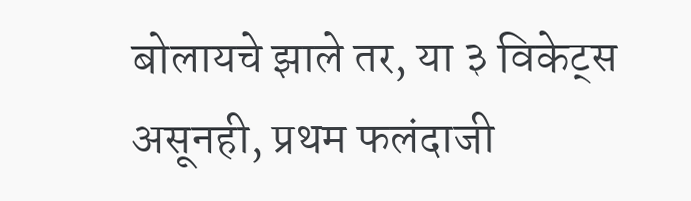बोलायचे झाले तर, या ३ विकेट्स असूनही, प्रथम फलंदाजी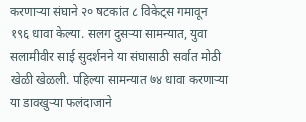करणाऱ्या संघाने २० षटकांत ८ विकेट्स गमावून १९६ धावा केल्या. सलग दुसऱ्या सामन्यात, युवा सलामीवीर साई सुदर्शनने या संघासाठी सर्वात मोठी खेळी खेळली. पहिल्या सामन्यात ७४ धावा करणाऱ्या या डावखुऱ्या फलंदाजाने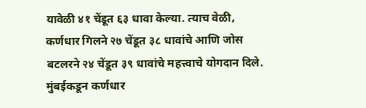यावेळी ४१ चेंडूत ६३ धावा केल्या. त्याच वेळी, कर्णधार गिलने २७ चेंडूत ३८ धावांचे आणि जोस बटलरने २४ चेंडूत ३९ धावांचे महत्त्वाचे योगदान दिले. मुंबईकडून कर्णधार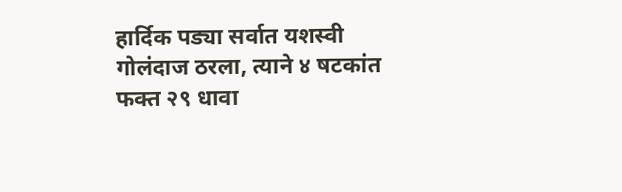हार्दिक पड्या सर्वात यशस्वी गोलंदाज ठरला, त्याने ४ षटकांत फक्त २९ धावा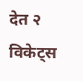देत २ विकेट्स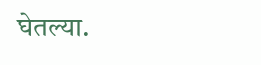घेतल्या.